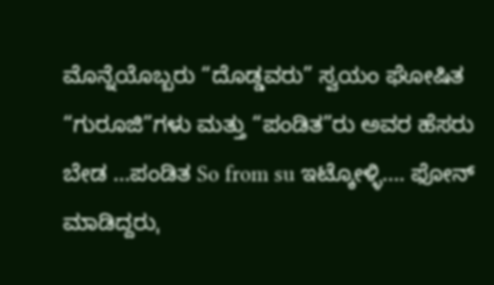ಮೊನ್ನೆಯೊಬ್ಬರು “ದೊಡ್ಡವರು” ಸ್ವಯಂ ಘೋಷಿತ “ಗುರೂಜಿ”ಗಳು ಮತ್ತು “ಪಂಡಿತ”ರು ಅವರ ಹೆಸರು ಬೇಡ …ಪಂಡಿತ So from su ಇಟ್ಕೋಳ್ಳಿ…. ಫೋನ್ ಮಾಡಿದ್ದರುˌ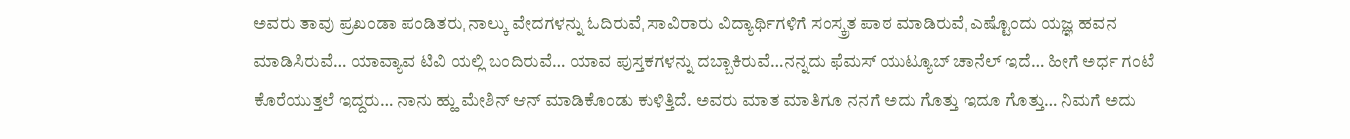ಅವರು ತಾವು ಪ್ರಖಂಡಾ ಪಂಡಿತರುˌ ನಾಲ್ಕು ವೇದಗಳನ್ನು ಓದಿರುವೆˌ ಸಾವಿರಾರು ವಿದ್ಯಾರ್ಥಿಗಳಿಗೆ ಸಂಸ್ಕ್ರತ ಪಾಠ ಮಾಡಿರುವೆˌ ಎಷ್ಟೊಂದು ಯಜ್ಞ ಹವನ ಮಾಡಿಸಿರುವೆ… ಯಾವ್ಯಾವ ಟಿವಿ ಯಲ್ಲಿ ಬಂದಿರುವೆ… ಯಾವ ಪುಸ್ತಕಗಳನ್ನು ದಬ್ಬಾಕಿರುವೆ…ನನ್ನದು ಫೆಮಸ್ ಯುಟ್ಯೂಬ್ ಚಾನೆಲ್ ಇದೆ… ಹೀಗೆ ಅರ್ಧ ಗಂಟೆ ಕೊರೆಯುತ್ತಲೆ ಇದ್ದರು… ನಾನು ಹ್ಹು ಮೇಶಿನ್ ಆನ್ ಮಾಡಿಕೊಂಡು ಕುಳಿತ್ತಿದೆ. ಅವರು ಮಾತ ಮಾತಿಗೂ ನನಗೆ ಅದು ಗೊತ್ತು ಇದೂ ಗೊತ್ತು… ನಿಮಗೆ ಅದು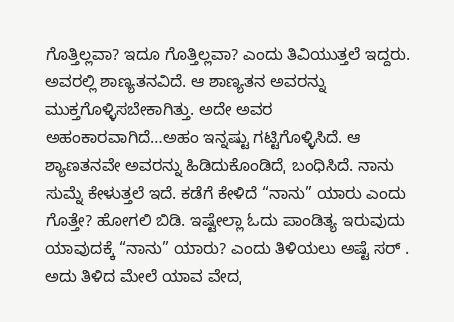ಗೊತ್ತಿಲ್ಲವಾ? ಇದೂ ಗೊತ್ತಿಲ್ಲವಾ? ಎಂದು ತಿವಿಯುತ್ತಲೆ ಇದ್ದರು. ಅವರಲ್ಲಿ ಶಾಣ್ಯತನವಿದೆ. ಆ ಶಾಣ್ಯತನ ಅವರನ್ನು ಮುಕ್ತಗೊಳ್ಳಿಸಬೇಕಾಗಿತ್ತು. ಅದೇ ಅವರ ಅಹಂಕಾರವಾಗಿದೆ…ಅಹಂ ಇನ್ನಷ್ಟು ಗಟ್ಟಿಗೊಳ್ಳಿಸಿದೆ. ಆ ಶ್ಯಾಣತನವೇ ಅವರನ್ನು ಹಿಡಿದುಕೊಂಡಿದೆˌ ಬಂಧಿಸಿದೆ. ನಾನು ಸುಮ್ನೆ ಕೇಳುತ್ತಲೆ ಇದೆ. ಕಡೆಗೆ ಕೇಳಿದೆ “ನಾನು” ಯಾರು ಎಂದು ಗೊತ್ತೇ? ಹೋಗಲಿ ಬಿಡಿ. ಇಷ್ಟೇಲ್ಲಾ ಓದು ಪಾಂಡಿತ್ಯ ಇರುವುದು ಯಾವುದಕ್ಕೆ “ನಾನು” ಯಾರು? ಎಂದು ತಿಳಿಯಲು ಅಷ್ಟೆ ಸರ್ . ಅದು ತಿಳಿದ ಮೇಲೆ ಯಾವ ವೇದˌ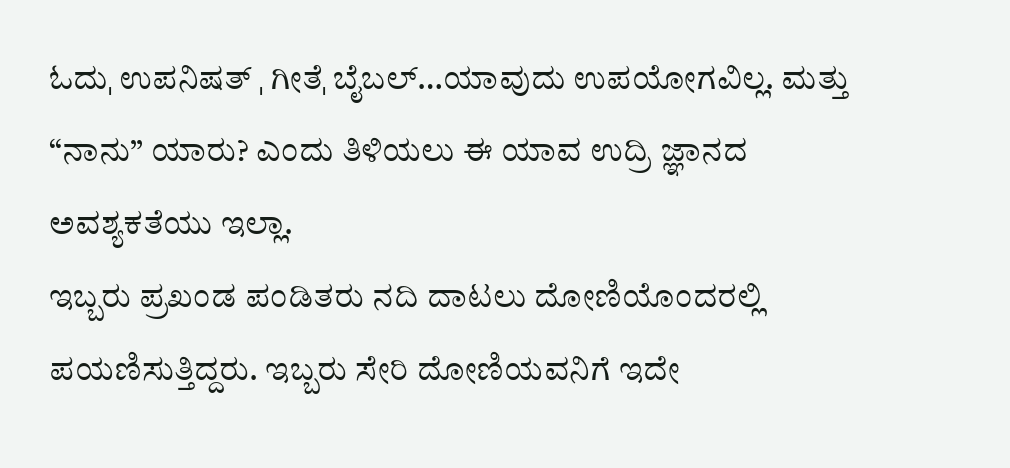ಓದುˌ ಉಪನಿಷತ್ ˌ ಗೀತೆˌ ಬೈಬಲ್…ಯಾವುದು ಉಪಯೋಗವಿಲ್ಲ. ಮತ್ತು “ನಾನು” ಯಾರು? ಎಂದು ತಿಳಿಯಲು ಈ ಯಾವ ಉದ್ರಿ ಜ್ಞಾನದ ಅವಶ್ಯಕತೆಯು ಇಲ್ಲಾ.
ಇಬ್ಬರು ಪ್ರಖಂಡ ಪಂಡಿತರು ನದಿ ದಾಟಲು ದೋಣಿಯೊಂದರಲ್ಲಿ ಪಯಣಿಸುತ್ತಿದ್ದರು. ಇಬ್ಬರು ಸೇರಿ ದೋಣಿಯವನಿಗೆ ಇದೇ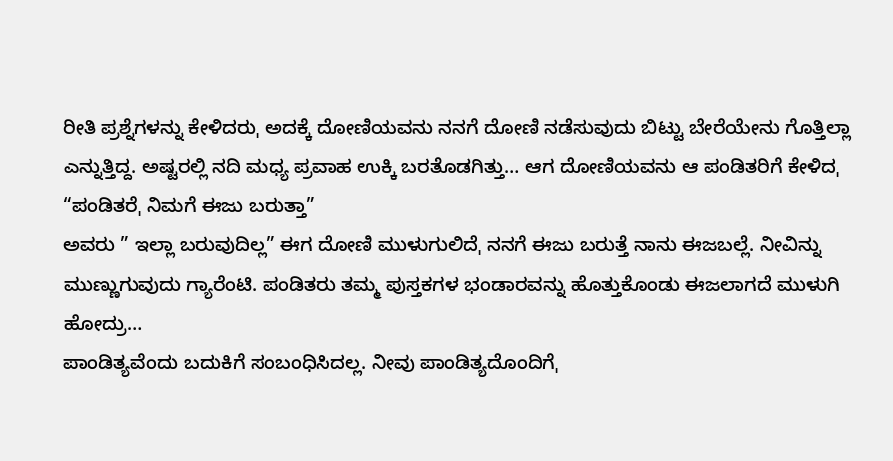ರೀತಿ ಪ್ರಶ್ನೆಗಳನ್ನು ಕೇಳಿದರುˌ ಅದಕ್ಕೆ ದೋಣಿಯವನು ನನಗೆ ದೋಣಿ ನಡೆಸುವುದು ಬಿಟ್ಟು ಬೇರೆಯೇನು ಗೊತ್ತಿಲ್ಲಾ ಎನ್ನುತ್ತಿದ್ದ. ಅಷ್ಟರಲ್ಲಿ ನದಿ ಮಧ್ಯ ಪ್ರವಾಹ ಉಕ್ಕಿ ಬರತೊಡಗಿತ್ತು… ಆಗ ದೋಣಿಯವನು ಆ ಪಂಡಿತರಿಗೆ ಕೇಳಿದˌ “ಪಂಡಿತರೆˌ ನಿಮಗೆ ಈಜು ಬರುತ್ತಾ”
ಅವರು ” ಇಲ್ಲಾ ಬರುವುದಿಲ್ಲ” ಈಗ ದೋಣಿ ಮುಳುಗುಲಿದೆˌ ನನಗೆ ಈಜು ಬರುತ್ತೆ ನಾನು ಈಜಬಲ್ಲೆ. ನೀವಿನ್ನು ಮುಣ್ಣುಗುವುದು ಗ್ಯಾರೆಂಟಿ. ಪಂಡಿತರು ತಮ್ಮ ಪುಸ್ತಕಗಳ ಭಂಡಾರವನ್ನು ಹೊತ್ತುಕೊಂಡು ಈಜಲಾಗದೆ ಮುಳುಗಿ ಹೋದ್ರು…
ಪಾಂಡಿತ್ಯವೆಂದು ಬದುಕಿಗೆ ಸಂಬಂಧಿಸಿದಲ್ಲ. ನೀವು ಪಾಂಡಿತ್ಯದೊಂದಿಗೆˌ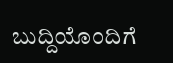ಬುದ್ದಿಯೊಂದಿಗೆ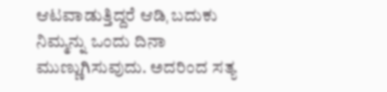ಆಟವಾಡುತ್ತಿದ್ದರೆ ಆಡಿˌ ಬದುಕು ನಿಮ್ಮನ್ನು ಒಂದು ದಿನಾ ಮುಣ್ಣುಗಿಸುವುದು. ಅದರಿಂದ ಸತ್ಯ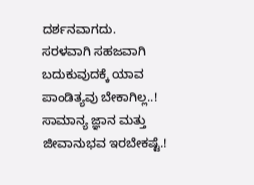ದರ್ಶನವಾಗದು.
ಸರಳವಾಗಿ ಸಹಜವಾಗಿ ಬದುಕುವುದಕ್ಕೆ ಯಾವ ಪಾಂಡಿತ್ಯವು ಬೇಕಾಗಿಲ್ಲ..! ಸಾಮಾನ್ಯ ಜ್ಞಾನ ಮತ್ತು ಜೀವಾನುಭವ ಇರಬೇಕಷ್ಟೆ.!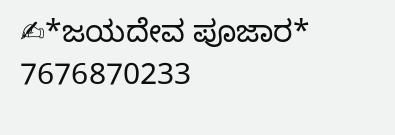✍*ಜಯದೇವ ಪೂಜಾರ*
7676870233